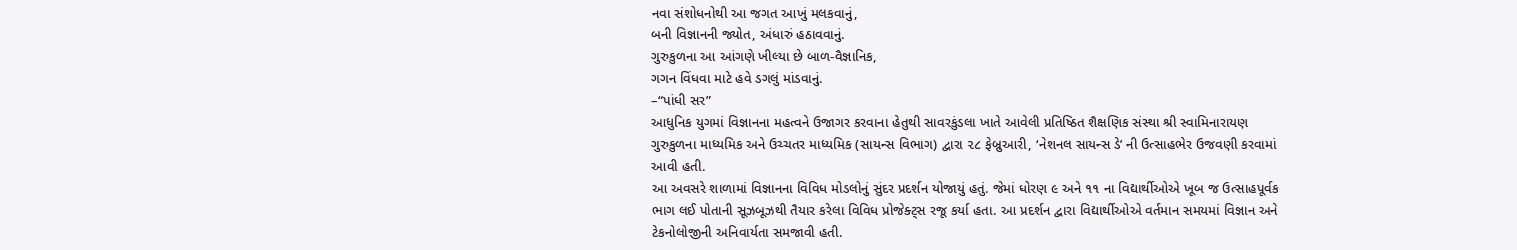નવા સંશોધનોથી આ જગત આખું મલકવાનું,
બની વિજ્ઞાનની જ્યોત, અંધારું હઠાવવાનું.
ગુરુકુળના આ આંગણે ખીલ્યા છે બાળ-વૈજ્ઞાનિક,
ગગન વિંધવા માટે હવે ડગલું માંડવાનું.
–“પાંધી સર”
આધુનિક યુગમાં વિજ્ઞાનના મહત્વને ઉજાગર કરવાના હેતુથી સાવરકુંડલા ખાતે આવેલી પ્રતિષ્ઠિત શૈક્ષણિક સંસ્થા શ્રી સ્વામિનારાયણ ગુરુકુળના માધ્યમિક અને ઉચ્ચતર માધ્યમિક (સાયન્સ વિભાગ) દ્વારા ૨૮ ફેબ્રુઆરી, ‘નેશનલ સાયન્સ ડે’ ની ઉત્સાહભેર ઉજવણી કરવામાં આવી હતી.
આ અવસરે શાળામાં વિજ્ઞાનના વિવિધ મોડલોનું સુંદર પ્રદર્શન યોજાયું હતું. જેમાં ધોરણ ૯ અને ૧૧ ના વિદ્યાર્થીઓએ ખૂબ જ ઉત્સાહપૂર્વક ભાગ લઈ પોતાની સૂઝબૂઝથી તૈયાર કરેલા વિવિધ પ્રોજેક્ટ્સ રજૂ કર્યા હતા. આ પ્રદર્શન દ્વારા વિદ્યાર્થીઓએ વર્તમાન સમયમાં વિજ્ઞાન અને ટેકનોલોજીની અનિવાર્યતા સમજાવી હતી.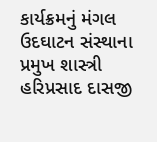કાર્યક્રમનું મંગલ ઉદઘાટન સંસ્થાના પ્રમુખ શાસ્ત્રી હરિપ્રસાદ દાસજી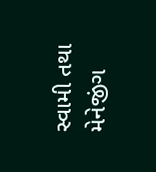સ્વામી તથા મેનેજીંગ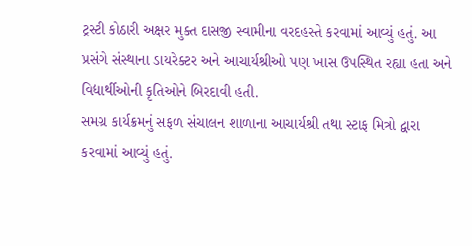ટ્રસ્ટી કોઠારી અક્ષર મુક્ત દાસજી સ્વામીના વરદહસ્તે કરવામાં આવ્યું હતું. આ પ્રસંગે સંસ્થાના ડાયરેક્ટર અને આચાર્યશ્રીઓ પણ ખાસ ઉપસ્થિત રહ્યા હતા અને વિદ્યાર્થીઓની કૃતિઓને બિરદાવી હતી.
સમગ્ર કાર્યક્રમનું સફળ સંચાલન શાળાના આચાર્યશ્રી તથા સ્ટાફ મિત્રો દ્વારા કરવામાં આવ્યું હતું.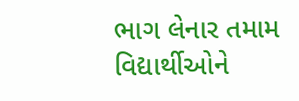ભાગ લેનાર તમામ વિદ્યાર્થીઓને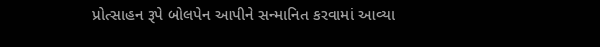પ્રોત્સાહન રૂપે બોલપેન આપીને સન્માનિત કરવામાં આવ્યા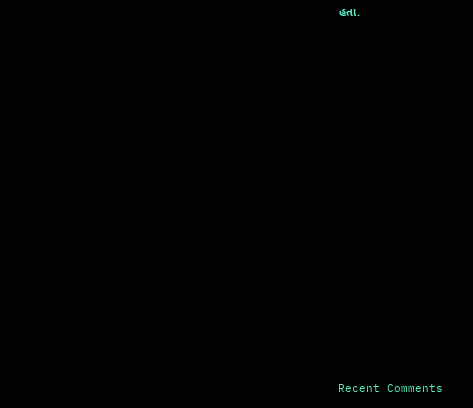હતા.


















Recent Comments